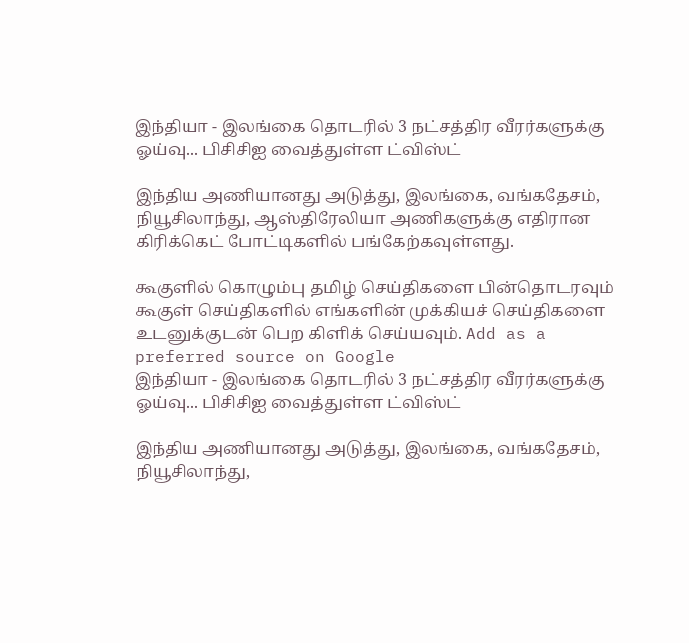இந்தியா - இலங்கை தொடரில் 3 நட்சத்திர வீரர்களுக்கு ஓய்வு... பிசிசிஐ வைத்துள்ள ட்விஸ்ட்

இந்திய அணியானது அடுத்து, இலங்கை, வங்கதேசம், நியூசிலாந்து, ஆஸ்திரேலியா அணிகளுக்கு எதிரான கிரிக்கெட் போட்டிகளில் பங்கேற்கவுள்ளது.

கூகுளில் கொழும்பு தமிழ் செய்திகளை பின்தொடரவும் கூகுள் செய்திகளில் எங்களின் முக்கியச் செய்திகளை உடனுக்குடன் பெற கிளிக் செய்யவும். Add as a preferred source on Google
இந்தியா - இலங்கை தொடரில் 3 நட்சத்திர வீரர்களுக்கு ஓய்வு... பிசிசிஐ வைத்துள்ள ட்விஸ்ட்

இந்திய அணியானது அடுத்து, இலங்கை, வங்கதேசம், நியூசிலாந்து,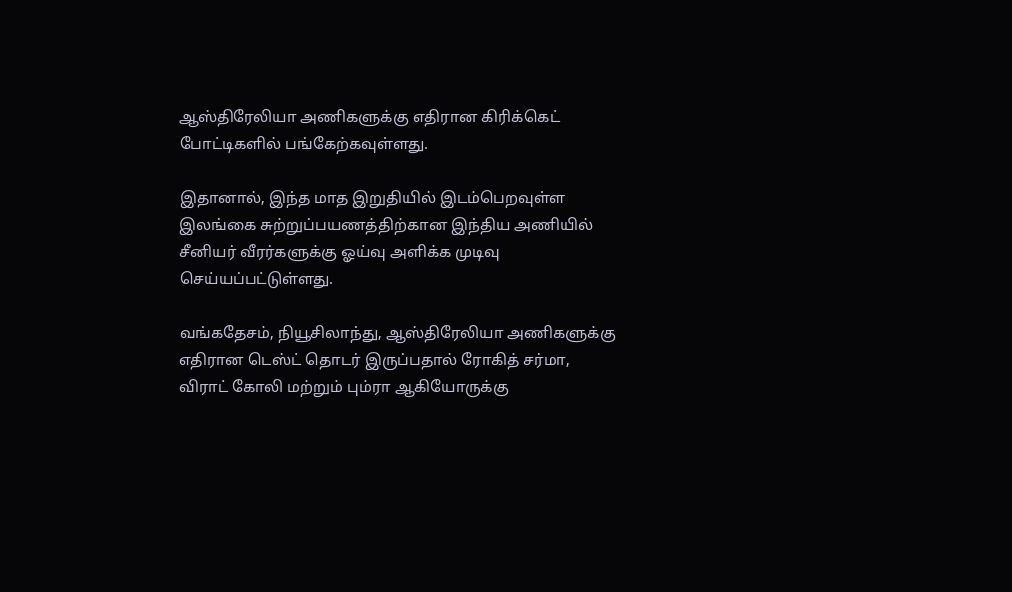ஆஸ்திரேலியா அணிகளுக்கு எதிரான கிரிக்கெட் போட்டிகளில் பங்கேற்கவுள்ளது.

இதானால், இந்த மாத இறுதியில் இடம்பெறவுள்ள இலங்கை சுற்றுப்பயணத்திற்கான இந்திய அணியில் சீனியர் வீரர்களுக்கு ஓய்வு அளிக்க முடிவு செய்யப்பட்டுள்ளது.

வங்கதேசம், நியூசிலாந்து, ஆஸ்திரேலியா அணிகளுக்கு எதிரான டெஸ்ட் தொடர் இருப்பதால் ரோகித் சர்மா, விராட் கோலி மற்றும் பும்ரா ஆகியோருக்கு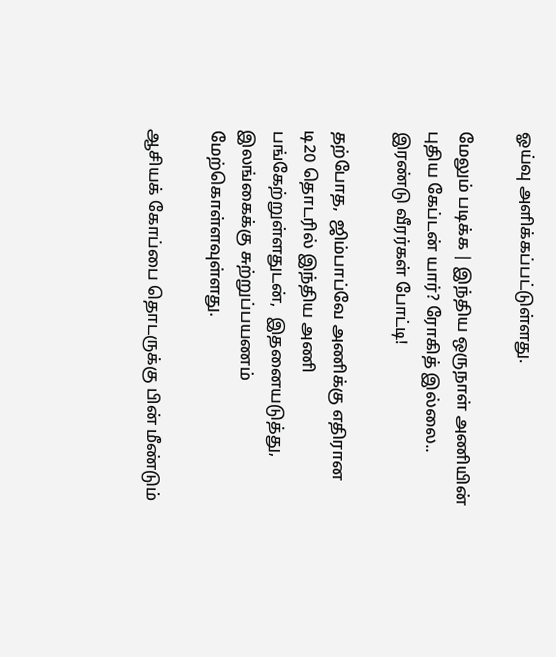ஓய்வு அளிக்கப்பட்டுள்ளது.

மேலும் படிக்க | இந்திய ஒருநாள் அணியின் புதிய கேப்டன் யார்? ரோகித் இல்லை.. இரண்டு வீரர்கள் போட்டி!

தற்போத,  ஜிம்பாப்வே அணிக்கு எதிரான டி20 தொடரில் இந்திய அணி பங்கேற்றுள்ளதுடன்,  இதனையடுத்து, இலங்கைக்கு சுற்றுப்பயணம் மேற்கொள்ளவுள்ளது.

ஆசியக் கோப்பை தொடருக்கு பின் மீண்டும்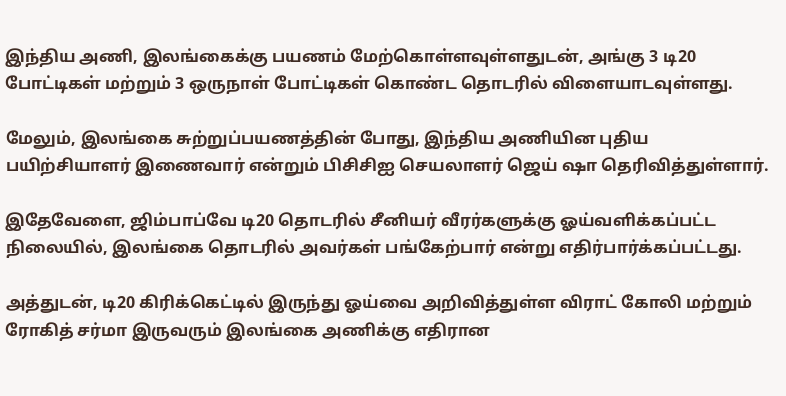இந்திய அணி, இலங்கைக்கு பயணம் மேற்கொள்ளவுள்ளதுடன், அங்கு 3 டி20 போட்டிகள் மற்றும் 3 ஒருநாள் போட்டிகள் கொண்ட தொடரில் விளையாடவுள்ளது.

மேலும், இலங்கை சுற்றுப்பயணத்தின் போது, இந்திய அணியின புதிய பயிற்சியாளர் இணைவார் என்றும் பிசிசிஐ செயலாளர் ஜெய் ஷா தெரிவித்துள்ளார்.

இதேவேளை, ஜிம்பாப்வே டி20 தொடரில் சீனியர் வீரர்களுக்கு ஓய்வளிக்கப்பட்ட நிலையில், இலங்கை தொடரில் அவர்கள் பங்கேற்பார் என்று எதிர்பார்க்கப்பட்டது.

அத்துடன், டி20 கிரிக்கெட்டில் இருந்து ஓய்வை அறிவித்துள்ள விராட் கோலி மற்றும் ரோகித் சர்மா இருவரும் இலங்கை அணிக்கு எதிரான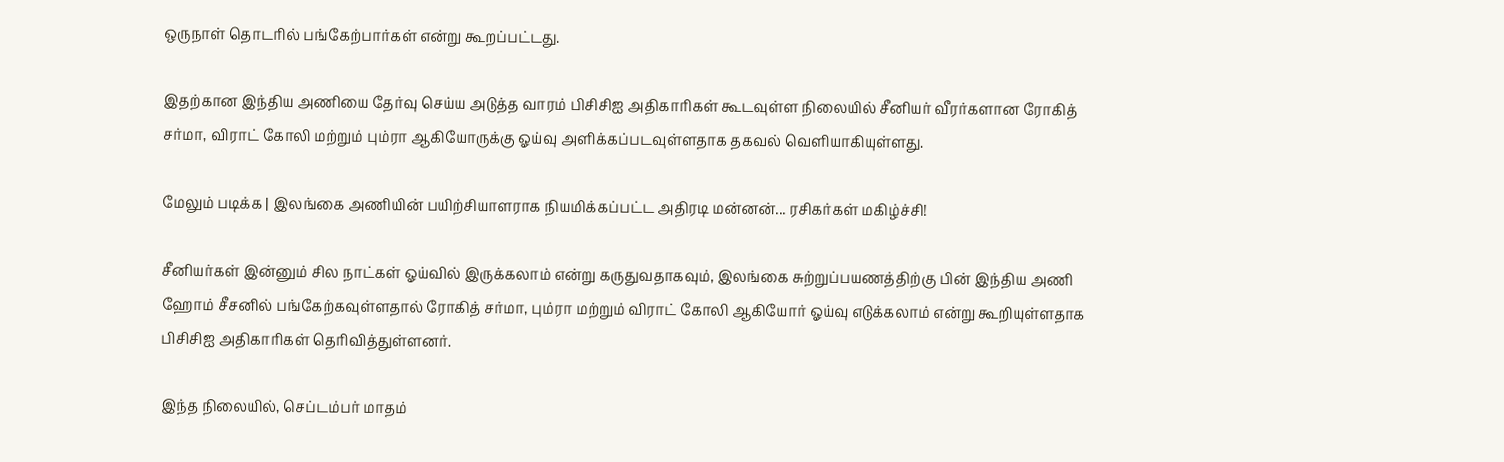ஒருநாள் தொடரில் பங்கேற்பார்கள் என்று கூறப்பட்டது.

இதற்கான இந்திய அணியை தேர்வு செய்ய அடுத்த வாரம் பிசிசிஐ அதிகாரிகள் கூடவுள்ள நிலையில் சீனியர் வீரர்களான ரோகித் சர்மா, விராட் கோலி மற்றும் பும்ரா ஆகியோருக்கு ஓய்வு அளிக்கப்படவுள்ளதாக தகவல் வெளியாகியுள்ளது.

மேலும் படிக்க | இலங்கை அணியின் பயிற்சியாளராக நியமிக்கப்பட்ட அதிரடி மன்னன்... ரசிகர்கள் மகிழ்ச்சி!

சீனியர்கள் இன்னும் சில நாட்கள் ஓய்வில் இருக்கலாம் என்று கருதுவதாகவும், இலங்கை சுற்றுப்பயணத்திற்கு பின் இந்திய அணி ஹோம் சீசனில் பங்கேற்கவுள்ளதால் ரோகித் சர்மா, பும்ரா மற்றும் விராட் கோலி ஆகியோர் ஓய்வு எடுக்கலாம் என்று கூறியுள்ளதாக பிசிசிஐ அதிகாரிகள் தெரிவித்துள்ளனர்.

இந்த நிலையில், செப்டம்பர் மாதம்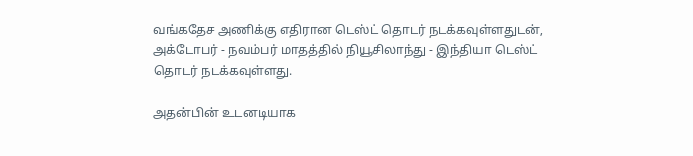வங்கதேச அணிக்கு எதிரான டெஸ்ட் தொடர் நடக்கவுள்ளதுடன், அக்டோபர் - நவம்பர் மாதத்தில் நியூசிலாந்து - இந்தியா டெஸ்ட் தொடர் நடக்கவுள்ளது.

அதன்பின் உடனடியாக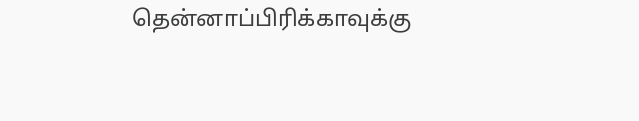தென்னாப்பிரிக்காவுக்கு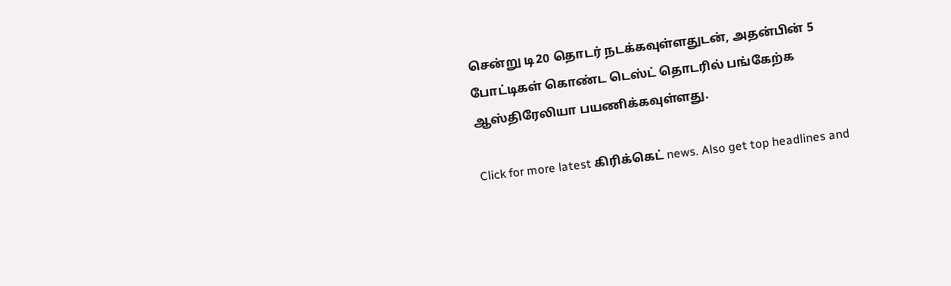சென்று டி20 தொடர் நடக்கவுள்ளதுடன், அதன்பின் 5 போட்டிகள் கொண்ட டெஸ்ட் தொடரில் பங்கேற்க ஆஸ்திரேலியா பயணிக்கவுள்ளது.

Click for more latest கிரிக்கெட் news. Also get top headlines and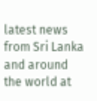latest news from Sri Lanka and around the world at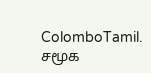ColomboTamil.
சமூக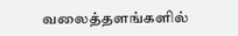வலைத்தளங்களில்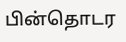பின்தொடர